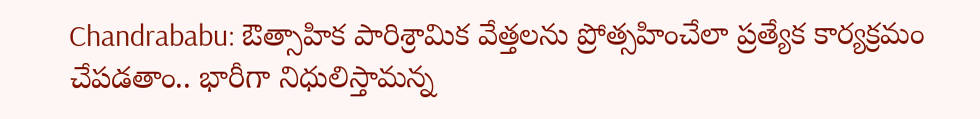Chandrababu: ఔత్సాహిక పారిశ్రామిక వేత్తలను ప్రోత్సహించేలా ప్రత్యేక కార్యక్రమం చేపడతాం.. భారీగా నిధులిస్తామన్న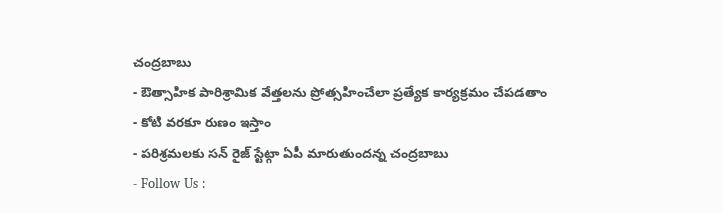చంద్రబాబు
- ఔత్సాహిక పారిశ్రామిక వేత్తలను ప్రోత్సహించేలా ప్రత్యేక కార్యక్రమం చేపడతాం
- కోటి వరకూ రుణం ఇస్తాం
- పరిశ్రమలకు సన్ రైజ్ స్టేట్గా ఏపీ మారుతుందన్న చంద్రబాబు
- Follow Us :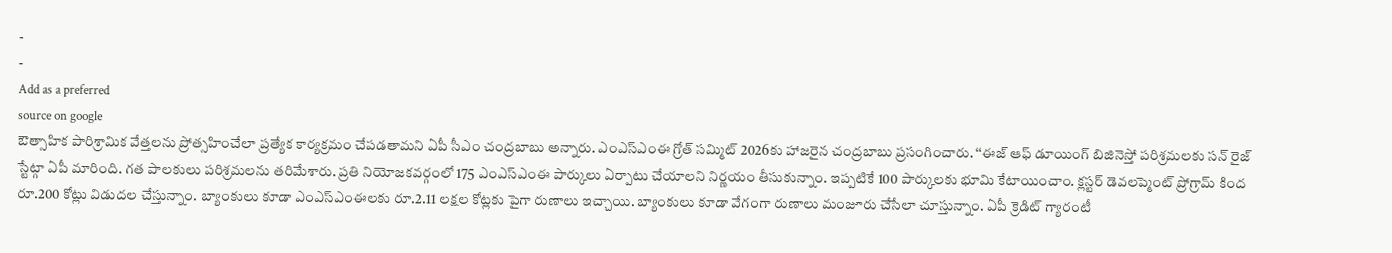-
-
Add as a preferred
source on google
ఔత్సాహిక పారిశ్రామిక వేత్తలను ప్రోత్సహించేలా ప్రత్యేక కార్యక్రమం చేపడతామని ఏపీ సీఎం చంద్రబాబు అన్నారు. ఎంఎస్ఎంఈ గ్రోత్ సమ్మిట్ 2026కు హాజరైన చంద్రబాబు ప్రసంగించారు. ‘‘ఈజ్ ఆఫ్ డూయింగ్ బిజినెస్తో పరిశ్రమలకు సన్ రైజ్ స్టేట్గా ఏపీ మారింది. గత పాలకులు పరిశ్రమలను తరిమేశారు. ప్రతి నియోజకవర్గంలో 175 ఎంఎస్ఎంఈ పార్కులు ఏర్పాటు చేయాలని నిర్ణయం తీసుకున్నాం. ఇప్పటికే 100 పార్కులకు భూమి కేటాయించాం. క్లస్టర్ డెవలప్మెంట్ ప్రోగ్రామ్ కింద రూ.200 కోట్లు విడుదల చేస్తున్నాం. బ్యాంకులు కూడా ఎంఎస్ఎంఈలకు రూ.2.11 లక్షల కోట్లకు పైగా రుణాలు ఇచ్చాయి. బ్యాంకులు కూడా వేగంగా రుణాలు మంజూరు చేసేలా చూస్తున్నాం. ఏపీ క్రెడిట్ గ్యారంటీ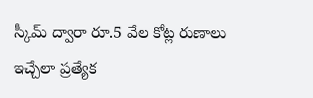స్కీమ్ ద్వారా రూ.5 వేల కోట్ల రుణాలు ఇచ్చేలా ప్రత్యేక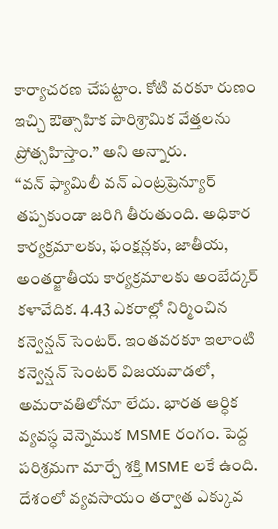కార్యాచరణ చేపట్టాం. కోటి వరకూ రుణం ఇచ్చి ఔత్సాహిక పారిశ్రామిక వేత్తలను ప్రోత్సహిస్తాం.’’ అని అన్నారు.
‘‘వన్ ఫ్యామిలీ వన్ ఎంట్రప్రెన్యూర్ తప్పకుండా జరిగి తీరుతుంది. అధికార కార్యక్రమాలకు, ఫంక్షన్లకు, జాతీయ, అంతర్జాతీయ కార్యక్రమాలకు అంబేద్కర్ కళావేదిక. 4.43 ఎకరాల్లో నిర్మించిన కన్వెన్షన్ సెంటర్. ఇంతవరకూ ఇలాంటి కన్వెన్షన్ సెంటర్ విజయవాడలో, అమరావతిలోనూ లేదు. భారత ఆర్ధిక వ్యవస్ధ వెన్నెముక MSME రంగం. పెద్ద పరిశ్రమగా మార్చే శక్తి MSME లకే ఉంది. దేశంలో వ్యవసాయం తర్వాత ఎక్కువ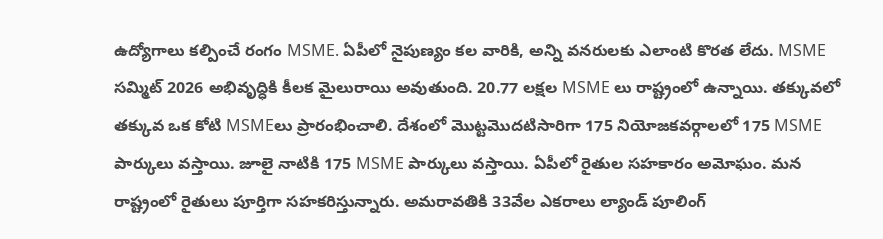ఉద్యోగాలు కల్పించే రంగం MSME. ఏపీలో నైపుణ్యం కల వారికి, అన్ని వనరులకు ఎలాంటి కొరత లేదు. MSME సమ్మిట్ 2026 అభివృద్ధికి కీలక మైలురాయి అవుతుంది. 20.77 లక్షల MSME లు రాష్ట్రంలో ఉన్నాయి. తక్కువలో తక్కువ ఒక కోటి MSMEలు ప్రారంభించాలి. దేశంలో మొట్టమొదటిసారిగా 175 నియోజకవర్గాలలో 175 MSME పార్కులు వస్తాయి. జూలై నాటికి 175 MSME పార్కులు వస్తాయి. ఏపీలో రైతుల సహకారం అమోఘం. మన రాష్ట్రంలో రైతులు పూర్తిగా సహకరిస్తున్నారు. అమరావతికి 33వేల ఎకరాలు ల్యాండ్ పూలింగ్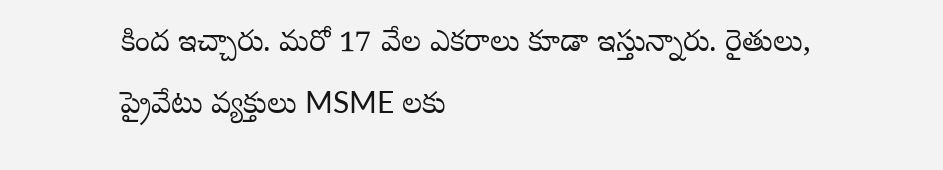కింద ఇచ్చారు. మరో 17 వేల ఎకరాలు కూడా ఇస్తున్నారు. రైతులు, ప్రైవేటు వ్యక్తులు MSME లకు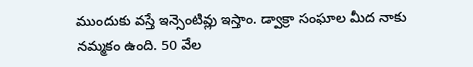ముందుకు వస్తే ఇన్సెంటివ్లు ఇస్తాం. డ్వాక్రా సంఘాల మీద నాకు నమ్మకం ఉంది. 50 వేల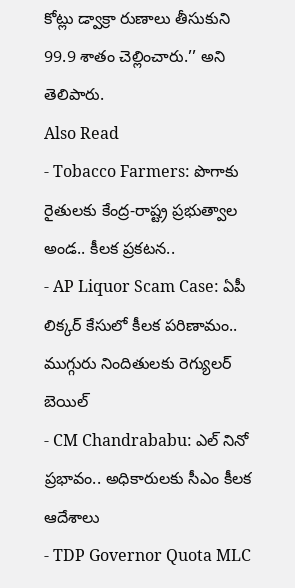కోట్లు డ్వాక్రా రుణాలు తీసుకుని 99.9 శాతం చెల్లించారు.’’ అని తెలిపారు.
Also Read
- Tobacco Farmers: పొగాకు రైతులకు కేంద్ర-రాష్ట్ర ప్రభుత్వాల అండ.. కీలక ప్రకటన..
- AP Liquor Scam Case: ఏపీ లిక్కర్ కేసులో కీలక పరిణామం.. ముగ్గురు నిందితులకు రెగ్యులర్ బెయిల్
- CM Chandrababu: ఎల్ నినో ప్రభావం.. అధికారులకు సీఎం కీలక ఆదేశాలు
- TDP Governor Quota MLC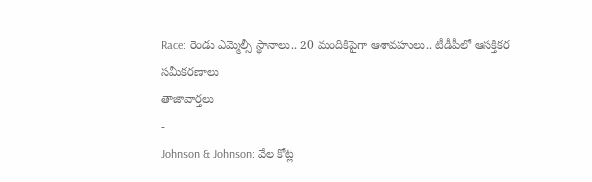Race: రెండు ఎమ్మెల్సీ స్థానాలు.. 20 మందికిపైగా ఆశావహులు.. టీడీపీలో ఆసక్తికర సమీకరణాలు
తాజావార్తలు
-
Johnson & Johnson: వేల కోట్ల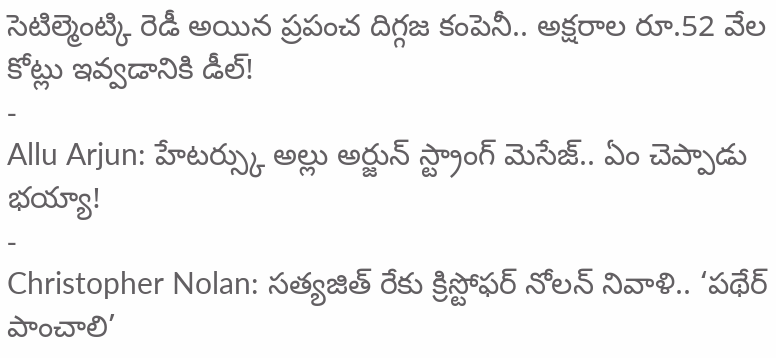సెటిల్మెంట్కి రెడీ అయిన ప్రపంచ దిగ్గజ కంపెనీ.. అక్షరాల రూ.52 వేల కోట్లు ఇవ్వడానికి డీల్!
-
Allu Arjun: హేటర్స్కు అల్లు అర్జున్ స్ట్రాంగ్ మెసేజ్.. ఏం చెప్పాడు భయ్యా!
-
Christopher Nolan: సత్యజిత్ రేకు క్రిస్టోఫర్ నోలన్ నివాళి.. ‘పథేర్ పాంచాలి’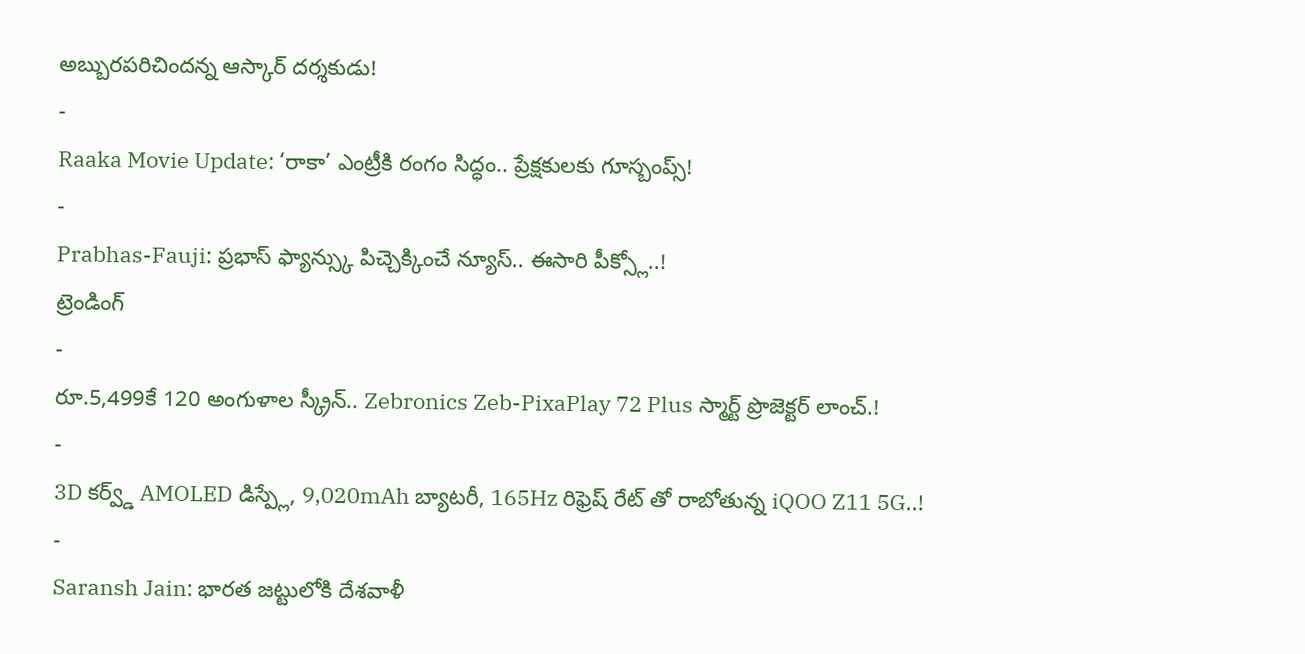అబ్బురపరిచిందన్న ఆస్కార్ దర్శకుడు!
-
Raaka Movie Update: ‘రాకా’ ఎంట్రీకి రంగం సిద్ధం.. ప్రేక్షకులకు గూస్బంప్స్!
-
Prabhas-Fauji: ప్రభాస్ ఫ్యాన్స్కు పిచ్చెక్కించే న్యూస్.. ఈసారి పీక్స్లో..!
ట్రెండింగ్
-
రూ.5,499కే 120 అంగుళాల స్క్రీన్.. Zebronics Zeb-PixaPlay 72 Plus స్మార్ట్ ప్రొజెక్టర్ లాంచ్.!
-
3D కర్వ్డ్ AMOLED డిస్ప్లే, 9,020mAh బ్యాటరీ, 165Hz రిఫ్రెష్ రేట్ తో రాబోతున్న iQOO Z11 5G..!
-
Saransh Jain: భారత జట్టులోకి దేశవాళీ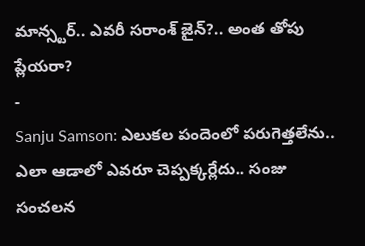మాన్స్టర్.. ఎవరీ సరాంశ్ జైన్?.. అంత తోపు ప్లేయరా?
-
Sanju Samson: ఎలుకల పందెంలో పరుగెత్తలేను.. ఎలా ఆడాలో ఎవరూ చెప్పక్కర్లేదు.. సంజు సంచలన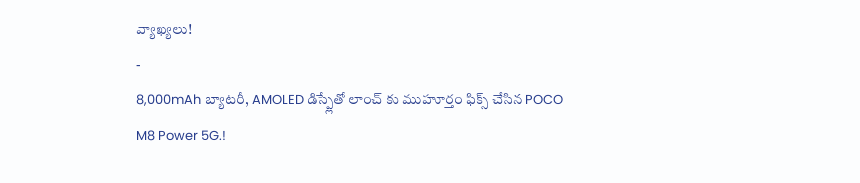వ్యాఖ్యలు!
-
8,000mAh బ్యాటరీ, AMOLED డిస్ప్లేతో లాంచ్ కు ముహూర్తం ఫిక్స్ చేసిన POCO M8 Power 5G.!